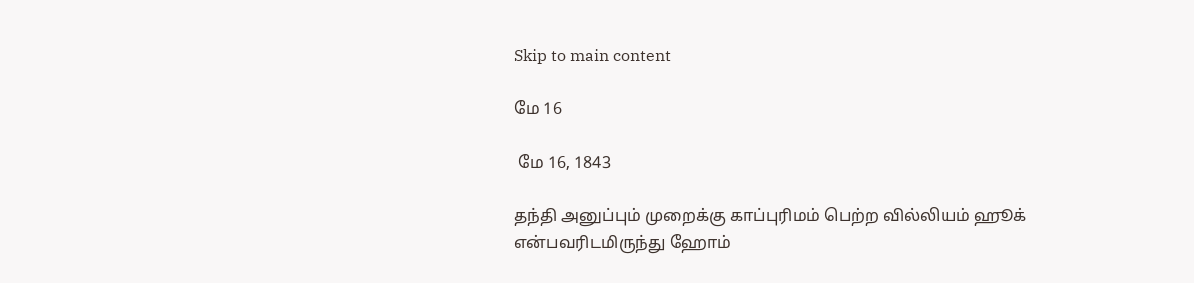Skip to main content

மே 16

 மே 16, 1843

தந்தி அனுப்பும் முறைக்கு காப்புரிமம் பெற்ற வில்லியம் ஹூக் என்பவரிடமிருந்து ஹோம்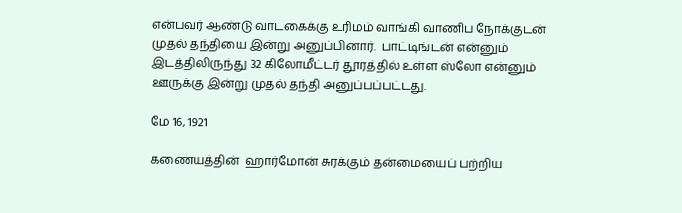என்பவர் ஆண்டு வாடகைக்கு உரிமம் வாங்கி வாணிப நோக்குடன் முதல் தந்தியை இன்று அனுப்பினார்.  பாட்டிங்டன் என்னும் இடத்திலிருந்து 32 கிலோமீட்டர் தூரத்தில் உள்ள ஸ்லோ என்னும் ஊருக்கு இன்று முதல் தந்தி அனுப்பப்பட்டது.

மே 16, 1921

கணையத்தின்  ஹார்மோன் சுரக்கும் தன்மையைப் பற்றிய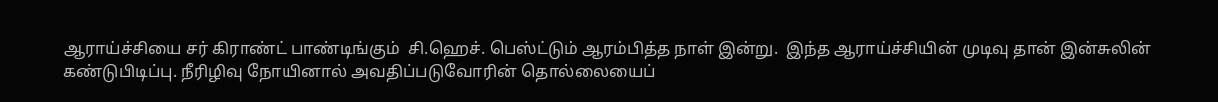ஆராய்ச்சியை சர் கிராண்ட் பாண்டிங்கும்  சி.ஹெச். பெஸ்ட்டும் ஆரம்பித்த நாள் இன்று.  இந்த ஆராய்ச்சியின் முடிவு தான் இன்சுலின் கண்டுபிடிப்பு. நீரிழிவு நோயினால் அவதிப்படுவோரின் தொல்லையைப்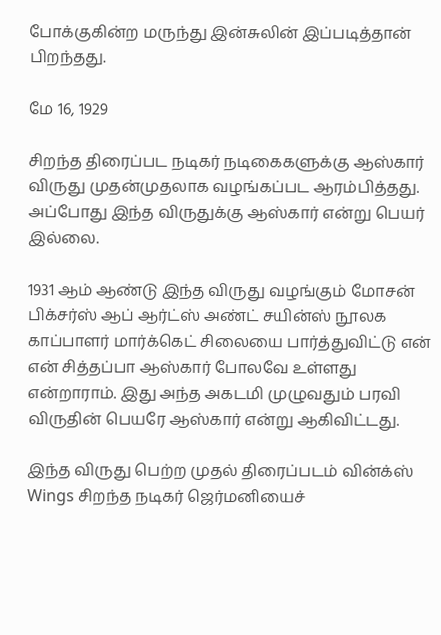போக்குகின்ற மருந்து இன்சுலின் இப்படித்தான் பிறந்தது.

மே 16, 1929

சிறந்த திரைப்பட நடிகர் நடிகைகளுக்கு ஆஸ்கார் விருது முதன்முதலாக வழங்கப்பட ஆரம்பித்தது. அப்போது இந்த விருதுக்கு ஆஸ்கார் என்று பெயர் இல்லை.

1931 ஆம் ஆண்டு இந்த விருது வழங்கும் மோசன் பிக்சர்ஸ் ஆப் ஆர்ட்ஸ் அண்ட் சயின்ஸ் நூலக காப்பாளர் மார்க்கெட் சிலையை பார்த்துவிட்டு என்  என் சித்தப்பா ஆஸ்கார் போலவே உள்ளது என்றாராம். இது அந்த அகடமி முழுவதும் பரவி விருதின் பெயரே ஆஸ்கார் என்று ஆகிவிட்டது.

இந்த விருது பெற்ற முதல் திரைப்படம் வின்க்ஸ்  Wings சிறந்த நடிகர் ஜெர்மனியைச்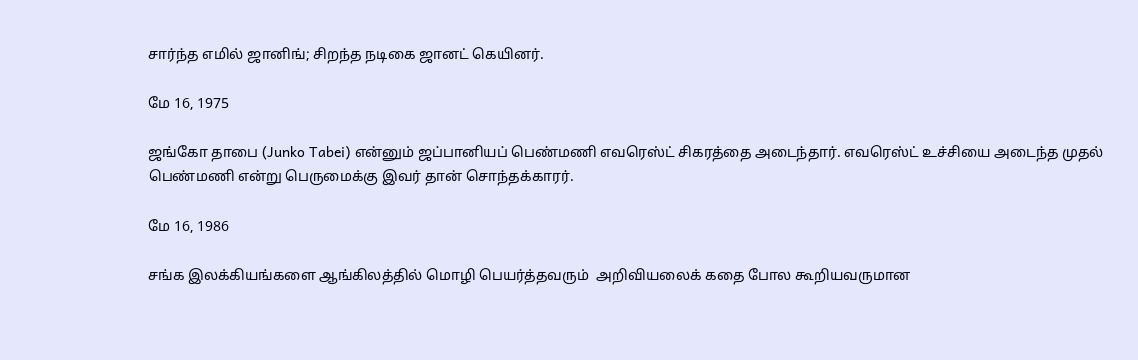சார்ந்த எமில் ஜானிங்; சிறந்த நடிகை ஜானட் கெயினர்.

மே 16, 1975

ஜங்கோ தாபை (Junko Tabei) என்னும் ஜப்பானியப் பெண்மணி எவரெஸ்ட் சிகரத்தை அடைந்தார். எவரெஸ்ட் உச்சியை அடைந்த முதல் பெண்மணி என்று பெருமைக்கு இவர் தான் சொந்தக்காரர்.

மே 16, 1986

சங்க இலக்கியங்களை ஆங்கிலத்தில் மொழி பெயர்த்தவரும்  அறிவியலைக் கதை போல கூறியவருமான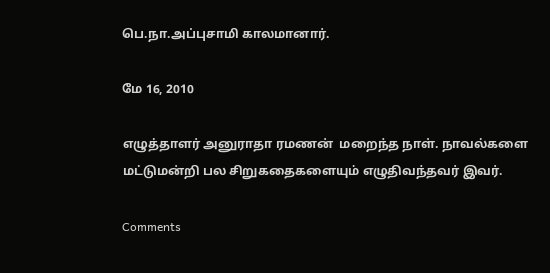பெ.நா.அப்புசாமி காலமானார்.

மே 16, 2010

எழுத்தாளர் அனுராதா ரமணன்  மறைந்த நாள். நாவல்களை மட்டுமன்றி பல சிறுகதைகளையும் எழுதிவந்தவர் இவர்.

Comments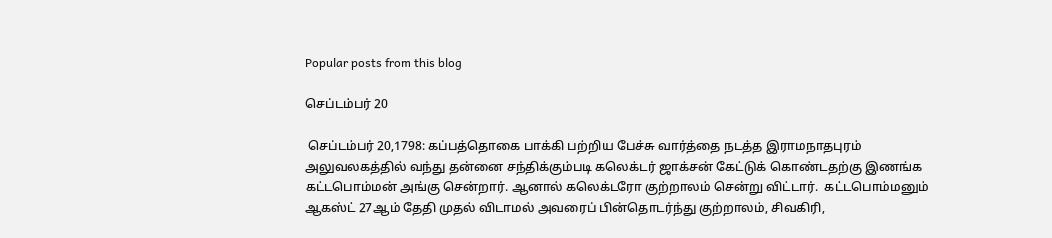Popular posts from this blog

செப்டம்பர் 20

 செப்டம்பர் 20,1798: கப்பத்தொகை பாக்கி பற்றிய பேச்சு வார்த்தை நடத்த இராமநாதபுரம் அலுவலகத்தில் வந்து தன்னை சந்திக்கும்படி கலெக்டர் ஜாக்சன் கேட்டுக் கொண்டதற்கு இணங்க கட்டபொம்மன் அங்கு சென்றார். ஆனால் கலெக்டரோ குற்றாலம் சென்று விட்டார்.  கட்டபொம்மனும்  ஆகஸ்ட் 27ஆம் தேதி முதல் விடாமல் அவரைப் பின்தொடர்ந்து குற்றாலம், சிவகிரி,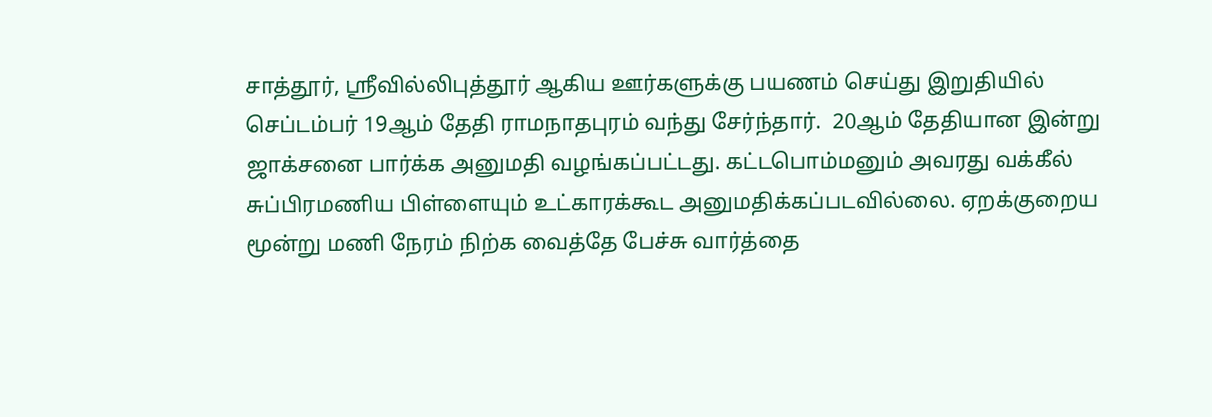சாத்தூர், ஸ்ரீவில்லிபுத்தூர் ஆகிய ஊர்களுக்கு பயணம் செய்து இறுதியில் செப்டம்பர் 19ஆம் தேதி ராமநாதபுரம் வந்து சேர்ந்தார்.  20ஆம் தேதியான இன்று ஜாக்சனை பார்க்க அனுமதி வழங்கப்பட்டது. கட்டபொம்மனும் அவரது வக்கீல் சுப்பிரமணிய பிள்ளையும் உட்காரக்கூட அனுமதிக்கப்படவில்லை. ஏறக்குறைய மூன்று மணி நேரம் நிற்க வைத்தே பேச்சு வார்த்தை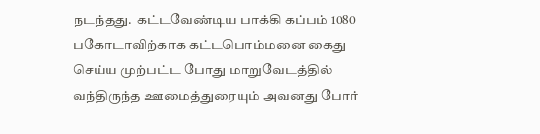நடந்தது.  கட்டவேண்டிய பாக்கி கப்பம் 1080 பகோடாவிற்காக கட்டபொம்மனை கைது செய்ய முற்பட்ட போது மாறுவேடத்தில் வந்திருந்த ஊமைத்துரையும் அவனது போர்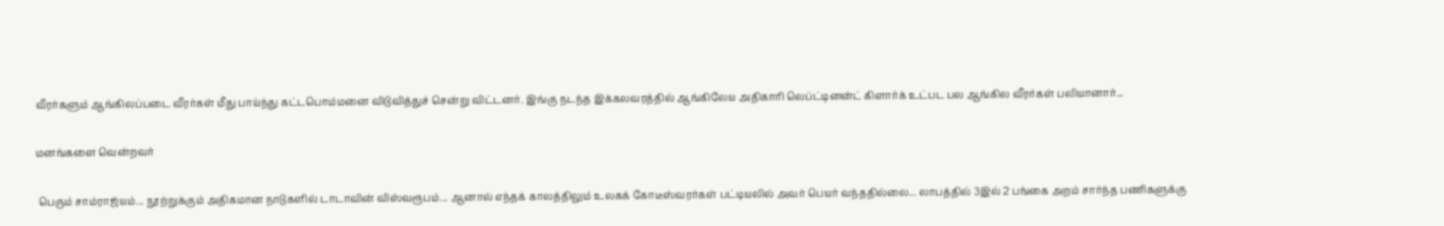வீரர்களும் ஆங்கிலப்படை வீரர்கள் மீது பாய்ந்து கட்டபொம்மனை விடுவித்துச் சென்று விட்டனர். இங்கு நடந்த இக்கலவரத்தில் ஆங்கிலேய அதிகாரி லெப்ட்டினன்ட் கிளார்க் உட்பட பல ஆங்கில வீரர்கள் பலியானார்...

மனங்களை வென்றவர்

 பெரும் சாம்ராஜ்யம்... நூற்றுக்கும் அதிகமான நாடுகளில் டாடாவின் விஸ்வரூபம்... ஆனால் எந்தக் காலத்திலும் உலகக் கோடீஸ்வரர்கள் பட்டியலில் அவர் பெயர் வந்ததில்லை... லாபத்தில் 3இல் 2 பங்கை அறம் சார்ந்த பணிகளுக்கு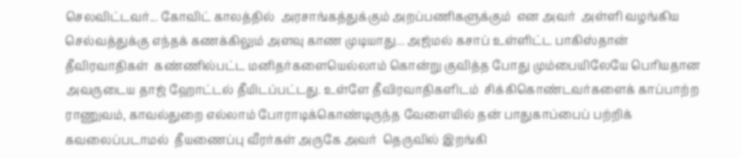செலவிட்டவர்... கோவிட் காலத்தில்  அரசாங்கத்துக்கும் அறப்பணிகளுக்கும்  என அவர்  அள்ளி வழங்கிய செல்வத்துக்கு எந்தக் கணக்கிலும் அளவு காண முடியாது... அஜ்மல் கசாப் உள்ளிட்ட பாகிஸ்தான் தீவிரவாதிகள்  கண்ணில்பட்ட மனிதர்களையெல்லாம் கொன்று குவித்த போது மும்பையிலேயே பெரியதான அவருடைய தாஜ் ஹோட்டல் தீயிடப்பட்டது. உள்ளே தீவிரவாதிகளிடம்  சிக்கிகொண்டவர்களைக் காப்பாற்ற ராணுவம், காவல்துறை எல்லாம் போராடிக்கொண்டிருந்த வேளையில் தன் பாதுகாப்பைப் பற்றிக் கவலைப்படாமல்  தீயணைப்பு வீரர்கள் அருகே அவர்  தெருவில் இறங்கி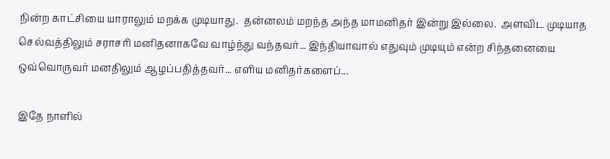நின்ற காட்சியை யாராலும் மறக்க முடியாது.  தன்னலம் மறந்த அந்த மாமனிதர் இன்று இல்லை.  அளவிட முடியாத செல்வத்திலும் சராசரி மனிதனாகவே வாழ்ந்து வந்தவர்... இந்தியாவால் எதுவும் முடியும் என்ற சிந்தனையை  ஒவ்வொருவர் மனதிலும் ஆழப்பதித்தவர்... எளிய மனிதர்களைப்...

இதே நாளில்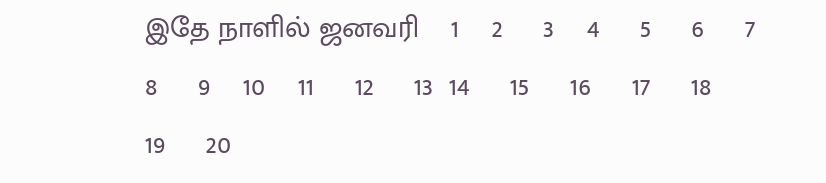இதே நாளில் ஜனவரி    1    2     3    4     5     6     7    8     9    10    11     12     13  14     15     16     17     18     19     20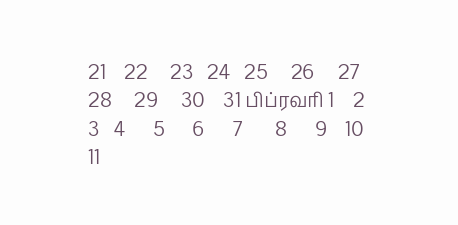21    22     23   24   25     26     27     28     29     30    31 பிப்ரவரி 1    2    3   4      5      6      7       8      9    10     11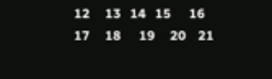12     13   14   15      16      17     18      19     20    21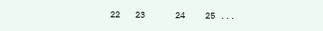22   23      24    25 ...